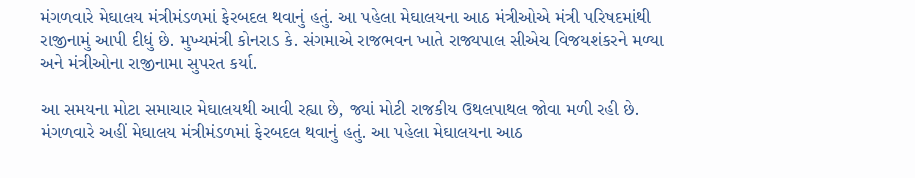મંગળવારે મેઘાલય મંત્રીમંડળમાં ફેરબદલ થવાનું હતું. આ પહેલા મેઘાલયના આઠ મંત્રીઓએ મંત્રી પરિષદમાંથી રાજીનામું આપી દીધું છે. મુખ્યમંત્રી કોનરાડ કે. સંગમાએ રાજભવન ખાતે રાજ્યપાલ સીએચ વિજયશંકરને મળ્યા અને મંત્રીઓના રાજીનામા સુપરત કર્યા.

આ સમયના મોટા સમાચાર મેઘાલયથી આવી રહ્યા છે, જ્યાં મોટી રાજકીય ઉથલપાથલ જોવા મળી રહી છે. મંગળવારે અહીં મેઘાલય મંત્રીમંડળમાં ફેરબદલ થવાનું હતું. આ પહેલા મેઘાલયના આઠ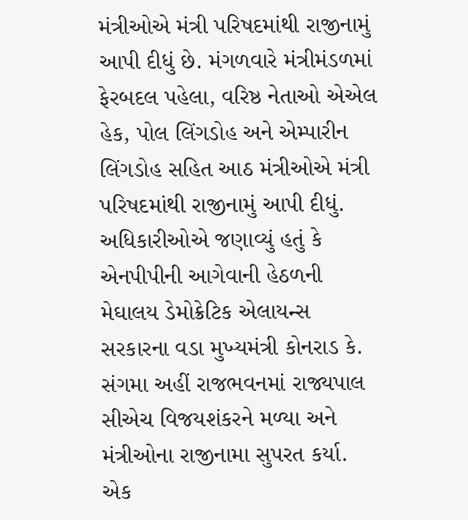મંત્રીઓએ મંત્રી પરિષદમાંથી રાજીનામું આપી દીધું છે. મંગળવારે મંત્રીમંડળમાં ફેરબદલ પહેલા, વરિષ્ઠ નેતાઓ એએલ હેક, પોલ લિંગડોહ અને એમ્પારીન લિંગડોહ સહિત આઠ મંત્રીઓએ મંત્રી પરિષદમાંથી રાજીનામું આપી દીધું.
અધિકારીઓએ જણાવ્યું હતું કે એનપીપીની આગેવાની હેઠળની મેઘાલય ડેમોક્રેટિક એલાયન્સ સરકારના વડા મુખ્યમંત્રી કોનરાડ કે. સંગમા અહીં રાજભવનમાં રાજ્યપાલ સીએચ વિજયશંકરને મળ્યા અને મંત્રીઓના રાજીનામા સુપરત કર્યા. એક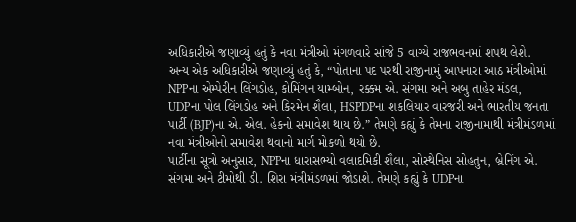અધિકારીએ જણાવ્યું હતું કે નવા મંત્રીઓ મંગળવારે સાંજે 5 વાગ્યે રાજભવનમાં શપથ લેશે.
અન્ય એક અધિકારીએ જણાવ્યું હતું કે, “પોતાના પદ પરથી રાજીનામું આપનારા આઠ મંત્રીઓમાં NPPના એમ્પેરીન લિંગડોહ, કોમિંગન યામ્બોન, રક્કમ એ. સંગમા અને અબુ તાહેર મંડલ, UDPના પોલ લિંગડોહ અને કિરમેન શૈલા, HSPDPના શકલિયાર વારજરી અને ભારતીય જનતા પાર્ટી (BJP)ના એ. એલ. હેકનો સમાવેશ થાય છે.” તેમણે કહ્યું કે તેમના રાજીનામાથી મંત્રીમંડળમાં નવા મંત્રીઓનો સમાવેશ થવાનો માર્ગ મોકળો થયો છે.
પાર્ટીના સૂત્રો અનુસાર, NPPના ધારાસભ્યો વલાદમિકી શૈલા, સોસ્થેનિસ સોહતુન, બ્રેનિંગ એ. સંગમા અને ટીમોથી ડી. શિરા મંત્રીમંડળમાં જોડાશે. તેમણે કહ્યું કે UDPના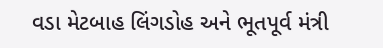વડા મેટબાહ લિંગડોહ અને ભૂતપૂર્વ મંત્રી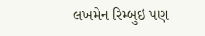લખમેન રિમ્બુઇ પણ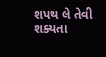શપથ લે તેવી શક્યતા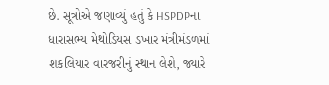છે. સૂત્રોએ જણાવ્યું હતું કે HSPDPના ધારાસભ્ય મેથોડિયસ ડખાર મંત્રીમંડળમાં શકલિયાર વારજરીનું સ્થાન લેશે, જ્યારે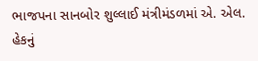ભાજપના સાનબોર શુલ્લાઈ મંત્રીમંડળમાં એ. એલ. હેકનું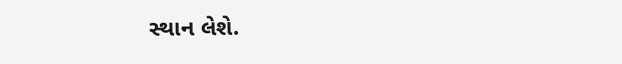સ્થાન લેશે.